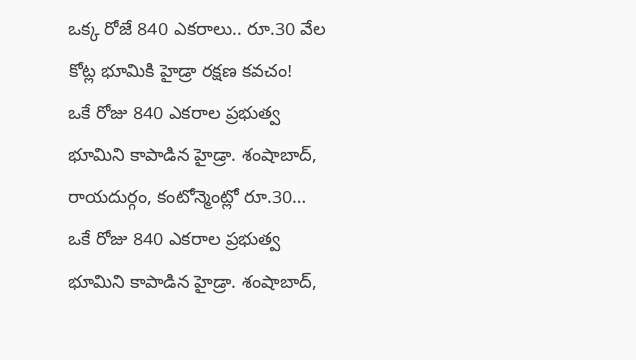ఒక్క రోజే 840 ఎకరాలు.. రూ.30 వేల కోట్ల భూమికి హైడ్రా రక్షణ కవచం!
ఒకే రోజు 840 ఎకరాల ప్రభుత్వ భూమిని కాపాడిన హైడ్రా. శంషాబాద్, రాయదుర్గం, కంటోన్మెంట్లో రూ.30…
ఒకే రోజు 840 ఎకరాల ప్రభుత్వ భూమిని కాపాడిన హైడ్రా. శంషాబాద్,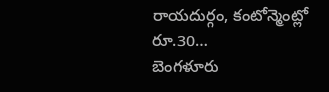రాయదుర్గం, కంటోన్మెంట్లో రూ.30…
బెంగళూరు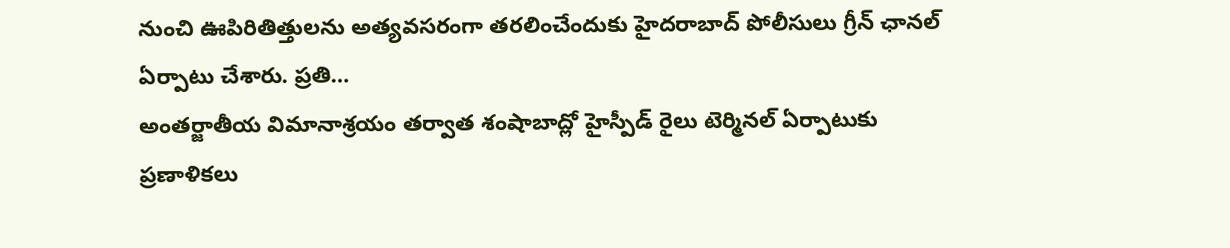నుంచి ఊపిరితిత్తులను అత్యవసరంగా తరలించేందుకు హైదరాబాద్ పోలీసులు గ్రీన్ ఛానల్ ఏర్పాటు చేశారు. ప్రతి…
అంతర్జాతీయ విమానాశ్రయం తర్వాత శంషాబాద్లో హైస్పీడ్ రైలు టెర్మినల్ ఏర్పాటుకు ప్రణాళికలు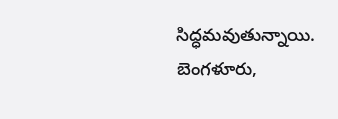సిద్ధమవుతున్నాయి. బెంగళూరు,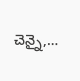చెన్నై,…